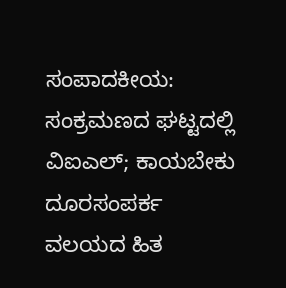ಸಂಪಾದಕೀಯ: ಸಂಕ್ರಮಣದ ಘಟ್ಟದಲ್ಲಿ ವಿಐಎಲ್‌; ಕಾಯಬೇಕು ದೂರಸಂಪರ್ಕ ವಲಯದ ಹಿತ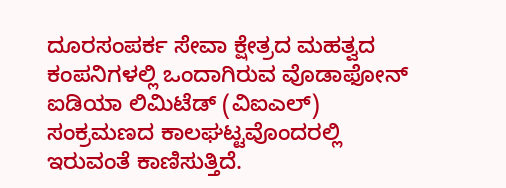ದೂರಸಂಪರ್ಕ ಸೇವಾ ಕ್ಷೇತ್ರದ ಮಹತ್ವದ ಕಂಪನಿಗಳಲ್ಲಿ ಒಂದಾಗಿರುವ ವೊಡಾಫೋನ್ ಐಡಿಯಾ ಲಿಮಿಟೆಡ್ (ವಿಐಎಲ್) ಸಂಕ್ರಮಣದ ಕಾಲಘಟ್ಟವೊಂದರಲ್ಲಿ ಇರುವಂತೆ ಕಾಣಿಸುತ್ತಿದೆ.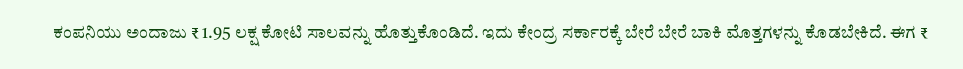ಕಂಪನಿಯು ಅಂದಾಜು ₹ 1.95 ಲಕ್ಷ ಕೋಟಿ ಸಾಲವನ್ನು ಹೊತ್ತುಕೊಂಡಿದೆ. ಇದು ಕೇಂದ್ರ ಸರ್ಕಾರಕ್ಕೆ ಬೇರೆ ಬೇರೆ ಬಾಕಿ ಮೊತ್ತಗಳನ್ನು ಕೊಡಬೇಕಿದೆ. ಈಗ ₹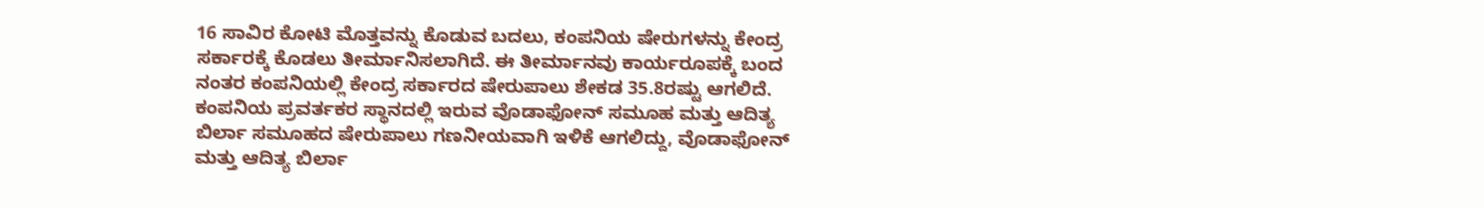16 ಸಾವಿರ ಕೋಟಿ ಮೊತ್ತವನ್ನು ಕೊಡುವ ಬದಲು, ಕಂಪನಿಯ ಷೇರುಗಳನ್ನು ಕೇಂದ್ರ ಸರ್ಕಾರಕ್ಕೆ ಕೊಡಲು ತೀರ್ಮಾನಿಸಲಾಗಿದೆ. ಈ ತೀರ್ಮಾನವು ಕಾರ್ಯರೂಪಕ್ಕೆ ಬಂದ ನಂತರ ಕಂಪನಿಯಲ್ಲಿ ಕೇಂದ್ರ ಸರ್ಕಾರದ ಷೇರುಪಾಲು ಶೇಕಡ 35.8ರಷ್ಟು ಆಗಲಿದೆ. ಕಂಪನಿಯ ಪ್ರವರ್ತಕರ ಸ್ಥಾನದಲ್ಲಿ ಇರುವ ವೊಡಾಫೋನ್ ಸಮೂಹ ಮತ್ತು ಆದಿತ್ಯ ಬಿರ್ಲಾ ಸಮೂಹದ ಷೇರು‍ಪಾಲು ಗಣನೀಯವಾಗಿ ಇಳಿಕೆ ಆಗಲಿದ್ದು, ವೊಡಾಫೋನ್ ಮತ್ತು ಆದಿತ್ಯ ಬಿರ್ಲಾ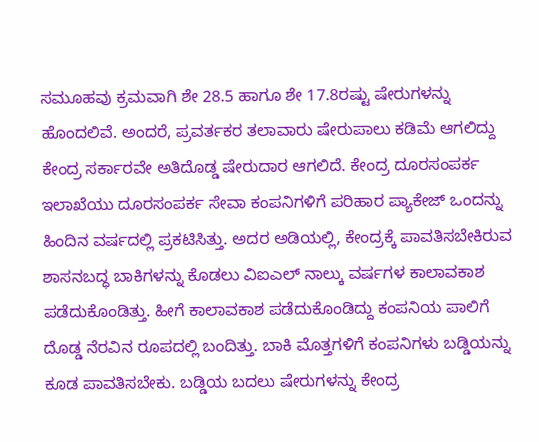ಸಮೂಹವು ಕ್ರಮವಾಗಿ ಶೇ 28.5 ಹಾಗೂ ಶೇ 17.8ರಷ್ಟು ಷೇರುಗಳನ್ನು ಹೊಂದಲಿವೆ. ಅಂದರೆ, ಪ್ರವರ್ತಕರ ತಲಾವಾರು ಷೇರು‍ಪಾಲು ಕಡಿಮೆ ಆಗಲಿದ್ದು ಕೇಂದ್ರ ಸರ್ಕಾರವೇ ಅತಿದೊಡ್ಡ ಷೇರುದಾರ ಆಗಲಿದೆ. ಕೇಂದ್ರ ದೂರಸಂಪರ್ಕ ಇಲಾಖೆಯು ದೂರಸಂಪರ್ಕ ಸೇವಾ ಕಂಪನಿಗಳಿಗೆ ಪರಿಹಾರ ಪ್ಯಾಕೇಜ್‌ ಒಂದನ್ನು ಹಿಂದಿನ ವರ್ಷದಲ್ಲಿ ಪ್ರಕಟಿಸಿತ್ತು. ಅದರ ಅಡಿಯಲ್ಲಿ, ಕೇಂದ್ರಕ್ಕೆ ಪಾವತಿಸಬೇಕಿರುವ ಶಾಸನಬದ್ಧ ಬಾಕಿಗಳನ್ನು ಕೊಡಲು ವಿಐಎಲ್‌ ನಾಲ್ಕು ವರ್ಷಗಳ ಕಾಲಾವಕಾಶ ಪಡೆದುಕೊಂಡಿತ್ತು. ಹೀಗೆ ಕಾಲಾವಕಾಶ ಪಡೆದುಕೊಂಡಿದ್ದು ಕಂಪನಿಯ ಪಾಲಿಗೆ ದೊಡ್ಡ ನೆರವಿನ ರೂಪದಲ್ಲಿ ಬಂದಿತ್ತು. ಬಾಕಿ ಮೊತ್ತಗಳಿಗೆ ಕಂಪನಿಗಳು ಬಡ್ಡಿಯನ್ನು ಕೂಡ ಪಾವತಿಸಬೇಕು. ಬಡ್ಡಿಯ ಬದಲು ಷೇರುಗಳನ್ನು ಕೇಂದ್ರ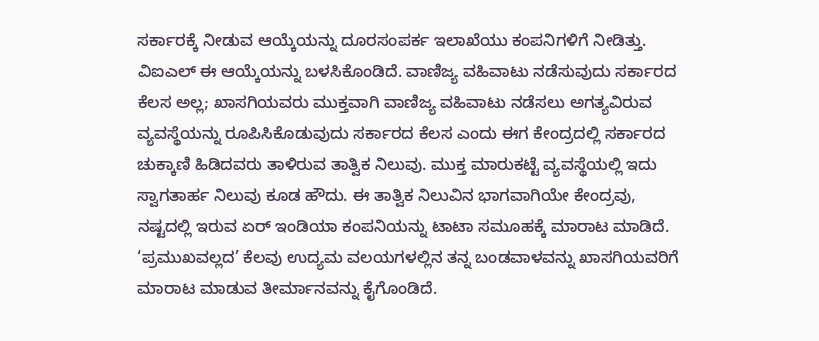ಸರ್ಕಾರಕ್ಕೆ ನೀಡುವ ಆಯ್ಕೆಯನ್ನು ದೂರಸಂಪರ್ಕ ಇಲಾಖೆಯು ಕಂಪನಿಗಳಿಗೆ ನೀಡಿತ್ತು. ವಿಐಎಲ್‌ ಈ ಆಯ್ಕೆಯನ್ನು ಬಳಸಿಕೊಂಡಿದೆ. ವಾಣಿಜ್ಯ ವಹಿವಾಟು ನಡೆಸುವುದು ಸರ್ಕಾರದ ಕೆಲಸ ಅಲ್ಲ; ಖಾಸಗಿಯವರು ಮುಕ್ತವಾಗಿ ವಾಣಿಜ್ಯ ವಹಿವಾಟು ನಡೆಸಲು ಅಗತ್ಯವಿರುವ ವ್ಯವಸ್ಥೆಯನ್ನು ರೂಪಿಸಿಕೊಡುವುದು ಸರ್ಕಾರದ ಕೆಲಸ ಎಂದು ಈಗ ಕೇಂದ್ರದಲ್ಲಿ ಸರ್ಕಾರದ ಚುಕ್ಕಾಣಿ ಹಿಡಿದವರು ತಾಳಿರುವ ತಾತ್ವಿಕ ನಿಲುವು. ಮುಕ್ತ ಮಾರುಕಟ್ಟೆ ವ್ಯವಸ್ಥೆಯಲ್ಲಿ ಇದು ಸ್ವಾಗತಾರ್ಹ ನಿಲುವು ಕೂಡ ಹೌದು. ಈ ತಾತ್ವಿಕ ನಿಲುವಿನ ಭಾಗವಾಗಿಯೇ ಕೇಂದ್ರವು, ನಷ್ಟದಲ್ಲಿ ಇರುವ ಏರ್ ಇಂಡಿಯಾ ಕಂಪನಿಯನ್ನು ಟಾಟಾ ಸಮೂಹಕ್ಕೆ ಮಾರಾಟ ಮಾಡಿದೆ. ‘ಪ್ರಮುಖವಲ್ಲದ’ ಕೆಲವು ಉದ್ಯಮ ವಲಯಗಳಲ್ಲಿನ ತನ್ನ ಬಂಡವಾಳವನ್ನು ಖಾಸಗಿಯವರಿಗೆ ಮಾರಾಟ ಮಾಡುವ ತೀರ್ಮಾನವನ್ನು ಕೈಗೊಂಡಿದೆ.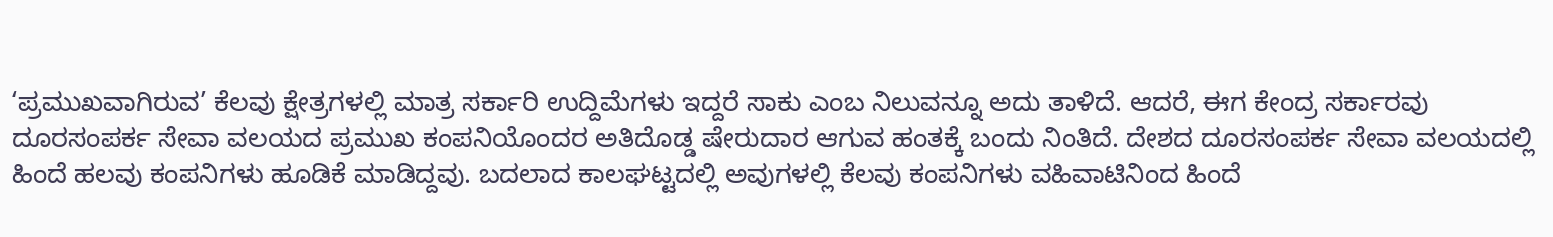‘ಪ್ರಮುಖವಾಗಿರುವ’ ಕೆಲವು ಕ್ಷೇತ್ರಗಳಲ್ಲಿ ಮಾತ್ರ ಸರ್ಕಾರಿ ಉದ್ದಿಮೆಗಳು ಇದ್ದರೆ ಸಾಕು ಎಂಬ ನಿಲುವನ್ನೂ ಅದು ತಾಳಿದೆ. ಆದರೆ, ಈಗ ಕೇಂದ್ರ ಸರ್ಕಾರವು ದೂರಸಂಪರ್ಕ ಸೇವಾ ವಲಯದ ಪ್ರಮುಖ ಕಂಪನಿಯೊಂದರ ಅತಿದೊಡ್ಡ ಷೇರುದಾರ ಆಗುವ ಹಂತಕ್ಕೆ ಬಂದು ನಿಂತಿದೆ. ದೇಶದ ದೂರಸಂಪರ್ಕ ಸೇವಾ ವಲಯದಲ್ಲಿ ಹಿಂದೆ ಹಲವು ಕಂಪನಿಗಳು ಹೂಡಿಕೆ ಮಾಡಿದ್ದವು. ಬದಲಾದ ಕಾಲಘಟ್ಟದಲ್ಲಿ ಅವುಗಳಲ್ಲಿ ಕೆಲವು ಕಂಪನಿಗಳು ವಹಿವಾಟಿನಿಂದ ಹಿಂದೆ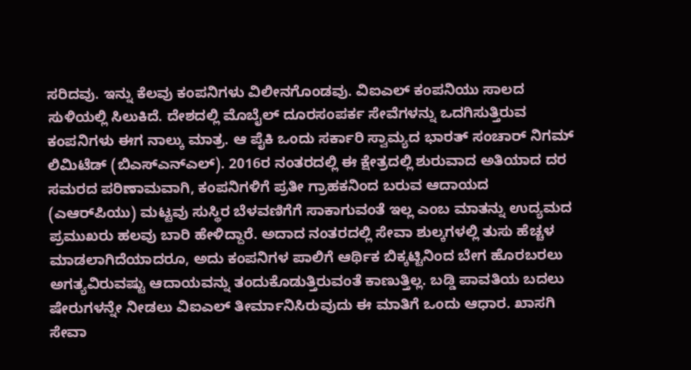ಸರಿದವು. ಇನ್ನು ಕೆಲವು ಕಂಪನಿಗಳು ವಿಲೀನಗೊಂಡವು. ವಿಐಎಲ್‌ ಕಂಪನಿಯು ಸಾಲದ ಸುಳಿಯಲ್ಲಿ ಸಿಲುಕಿದೆ. ದೇಶದಲ್ಲಿ ಮೊಬೈಲ್ ದೂರಸಂಪರ್ಕ ಸೇವೆಗಳನ್ನು ಒದಗಿಸುತ್ತಿರುವ ಕಂಪನಿಗಳು ಈಗ ನಾಲ್ಕು ಮಾತ್ರ. ಆ ಪೈಕಿ ಒಂದು ಸರ್ಕಾರಿ ಸ್ವಾಮ್ಯದ ಭಾರತ್ ಸಂಚಾರ್ ನಿಗಮ್ ಲಿಮಿಟೆಡ್ (ಬಿಎಸ್‌ಎನ್‌ಎಲ್‌). 2016ರ ನಂತರದಲ್ಲಿ ಈ ಕ್ಷೇತ್ರದಲ್ಲಿ ಶುರುವಾದ ಅತಿಯಾದ ದರ ಸಮರದ ಪರಿಣಾಮವಾಗಿ, ಕಂಪನಿಗಳಿಗೆ ಪ್ರತೀ ಗ್ರಾಹಕನಿಂದ ಬರುವ ಆದಾಯದ (ಎಆರ್‌ಪಿಯು) ಮಟ್ಟವು ಸುಸ್ಥಿರ ಬೆಳವಣಿಗೆಗೆ ಸಾಕಾಗುವಂತೆ ಇಲ್ಲ ಎಂಬ ಮಾತನ್ನು ಉದ್ಯಮದ ಪ್ರಮುಖರು ಹಲವು ಬಾರಿ ಹೇಳಿದ್ದಾರೆ. ಅದಾದ ನಂತರದಲ್ಲಿ ಸೇವಾ ಶುಲ್ಕಗಳಲ್ಲಿ ತುಸು ಹೆಚ್ಚಳ ಮಾಡಲಾಗಿದೆಯಾದರೂ, ಅದು ಕಂಪನಿಗಳ ಪಾಲಿಗೆ ಆರ್ಥಿಕ ಬಿಕ್ಕಟ್ಟಿನಿಂದ ಬೇಗ ಹೊರಬರಲು ಅಗತ್ಯವಿರುವಷ್ಟು ಆದಾಯವನ್ನು ತಂದುಕೊಡುತ್ತಿರುವಂತೆ ಕಾಣುತ್ತಿಲ್ಲ. ಬಡ್ಡಿ ಪಾವತಿಯ ಬದಲು ಷೇರುಗಳನ್ನೇ ನೀಡಲು ವಿಐಎಲ್ ತೀರ್ಮಾನಿಸಿರುವುದು ಈ ಮಾತಿಗೆ ಒಂದು ಆಧಾರ. ಖಾಸಗಿ ಸೇವಾ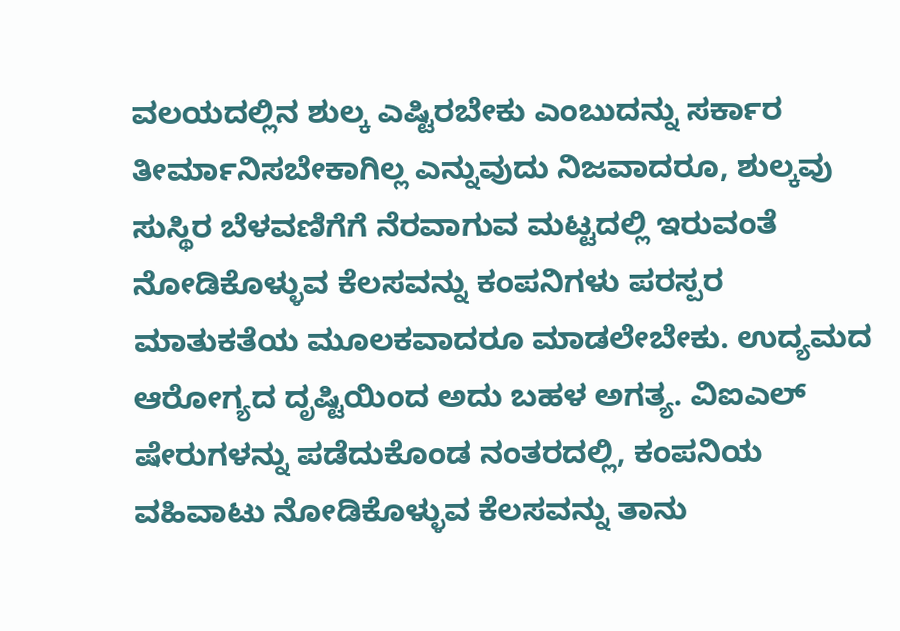ವಲಯದಲ್ಲಿನ ಶುಲ್ಕ ಎಷ್ಟಿರಬೇಕು ಎಂಬುದನ್ನು ಸರ್ಕಾರ ತೀರ್ಮಾನಿಸಬೇಕಾಗಿಲ್ಲ ಎನ್ನುವುದು ನಿಜವಾದರೂ, ಶುಲ್ಕವು ಸುಸ್ಥಿರ ಬೆಳವಣಿಗೆಗೆ ನೆರವಾಗುವ ಮಟ್ಟದಲ್ಲಿ ಇರುವಂತೆ ನೋಡಿಕೊಳ್ಳುವ ಕೆಲಸವನ್ನು ಕಂಪನಿಗಳು ಪರಸ್ಪರ ಮಾತುಕತೆಯ ಮೂಲಕವಾದರೂ ಮಾಡಲೇಬೇಕು. ಉದ್ಯಮದ ಆರೋಗ್ಯದ ದೃಷ್ಟಿಯಿಂದ ಅದು ಬಹಳ ಅಗತ್ಯ. ವಿಐಎಲ್ ಷೇರುಗಳನ್ನು ಪಡೆದುಕೊಂಡ ನಂತರದಲ್ಲಿ, ಕಂಪನಿಯ ವಹಿವಾಟು ನೋಡಿಕೊಳ್ಳುವ ಕೆಲಸವನ್ನು ತಾನು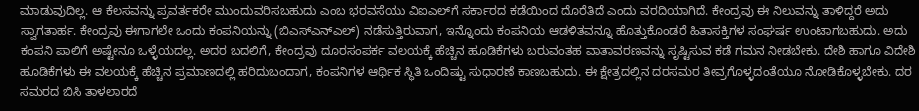ಮಾಡುವುದಿಲ್ಲ. ಆ ಕೆಲಸವನ್ನು ಪ್ರವರ್ತಕರೇ ಮುಂದುವರಿಸಬಹುದು ಎಂಬ ಭರವಸೆಯು ವಿಐಎಲ್‌ಗೆ ಸರ್ಕಾರದ ಕಡೆಯಿಂದ ದೊರೆತಿದೆ ಎಂದು ವರದಿಯಾಗಿದೆ. ಕೇಂದ್ರವು ಈ ನಿಲುವನ್ನು ತಾಳಿದ್ದರೆ ಅದು ಸ್ವಾಗತಾರ್ಹ. ಕೇಂದ್ರವು ಈಗಾಗಲೇ ಒಂದು ಕಂಪನಿಯನ್ನು (ಬಿಎಸ್‌ಎನ್‌ಎಲ್‌) ನಡೆಸುತ್ತಿರುವಾಗ, ಇನ್ನೊಂದು ಕಂಪನಿಯ ಆಡಳಿತವನ್ನೂ ಹೊತ್ತುಕೊಂಡರೆ ಹಿತಾಸಕ್ತಿಗಳ ಸಂಘರ್ಷ ಉಂಟಾಗಬಹುದು. ಅದು ಕಂಪನಿ ಪಾಲಿಗೆ ಅಷ್ಟೇನೂ ಒಳ್ಳೆಯದಲ್ಲ. ಅದರ ಬದಲಿಗೆ, ಕೇಂದ್ರವು ದೂರಸಂಪರ್ಕ ವಲಯಕ್ಕೆ ಹೆಚ್ಚಿನ ಹೂಡಿಕೆಗಳು ಬರುವಂತಹ ವಾತಾವರಣವನ್ನು ಸೃಷ್ಟಿಸುವ ಕಡೆ ಗಮನ ನೀಡಬೇಕು. ದೇಶಿ ಹಾಗೂ ವಿದೇಶಿ ಹೂಡಿಕೆಗಳು ಈ ವಲಯಕ್ಕೆ ಹೆಚ್ಚಿನ ಪ್ರಮಾಣದಲ್ಲಿ ಹರಿದುಬಂದಾಗ, ಕಂಪನಿಗಳ ಆರ್ಥಿಕ ಸ್ಥಿತಿ ಒಂದಿಷ್ಟು ಸುಧಾರಣೆ ಕಾಣಬಹುದು. ಈ ಕ್ಷೇತ್ರದಲ್ಲಿನ ದರಸಮರ ತೀವ್ರಗೊಳ್ಳದಂತೆಯೂ ನೋಡಿಕೊಳ್ಳಬೇಕು. ದರ ಸಮರದ ಬಿಸಿ ತಾಳಲಾರದೆ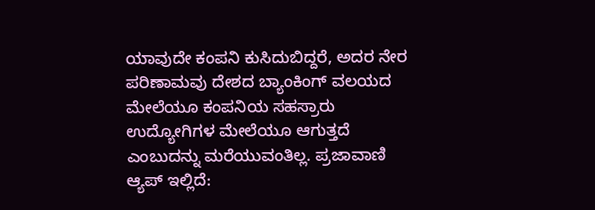ಯಾವುದೇ ಕಂಪನಿ ಕುಸಿದುಬಿದ್ದರೆ, ಅದರ ನೇರ ಪರಿಣಾಮವು ದೇಶದ ಬ್ಯಾಂಕಿಂಗ್ ವಲಯದ ಮೇಲೆಯೂ ಕಂಪನಿಯ ಸಹಸ್ರಾರು ಉದ್ಯೋಗಿಗಳ ಮೇಲೆಯೂ ಆಗುತ್ತದೆ ಎಂಬುದನ್ನು ಮರೆಯುವಂತಿಲ್ಲ. ಪ್ರಜಾವಾಣಿ ಆ್ಯಪ್ ಇಲ್ಲಿದೆ: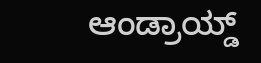ಆಂಡ್ರಾಯ್ಡ್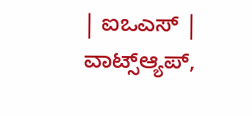| ಐಒಎಸ್ | ವಾಟ್ಸ್ಆ್ಯಪ್,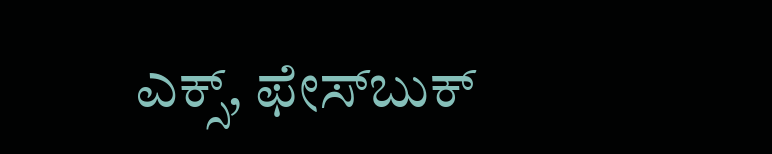ಎಕ್ಸ್, ಫೇಸ್‌ಬುಕ್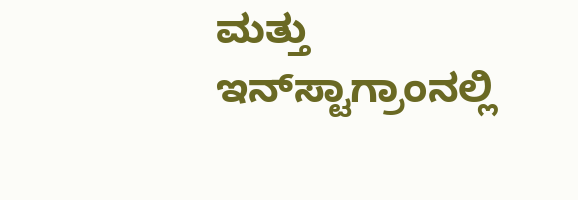ಮತ್ತು ಇನ್‌ಸ್ಟಾಗ್ರಾಂನಲ್ಲಿ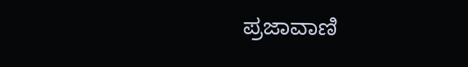ಪ್ರಜಾವಾಣಿ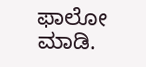ಫಾಲೋ ಮಾಡಿ.